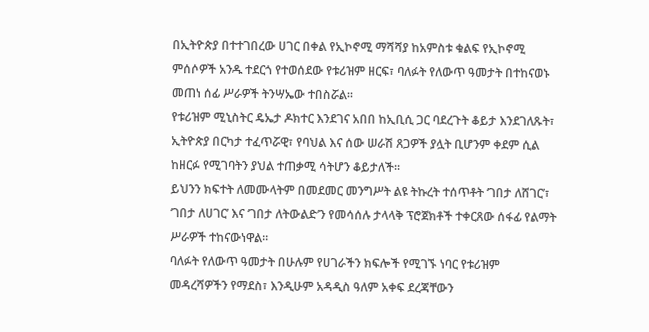በኢትዮጵያ በተተገበረው ሀገር በቀል የኢኮኖሚ ማሻሻያ ከአምስቱ ቁልፍ የኢኮኖሚ ምሰሶዎች አንዱ ተደርጎ የተወሰደው የቱሪዝም ዘርፍ፣ ባለፉት የለውጥ ዓመታት በተከናወኑ መጠነ ሰፊ ሥራዎች ትንሣኤው ተበስሯል።
የቱሪዝም ሚኒስትር ዴኤታ ዶክተር እንደገና አበበ ከኢቢሲ ጋር ባደረጉት ቆይታ እንደገለጹት፣ ኢትዮጵያ በርካታ ተፈጥሯዊ፣ የባህል እና ሰው ሠራሽ ጸጋዎች ያሏት ቢሆንም ቀደም ሲል ከዘርፉ የሚገባትን ያህል ተጠቃሚ ሳትሆን ቆይታለች።
ይህንን ክፍተት ለመሙላትም በመደመር መንግሥት ልዩ ትኩረት ተሰጥቶት ‘ገበታ ለሸገር’፣ ‘ገበታ ለሀገር’ እና ‘ገበታ ለትውልድ’ን የመሳሰሉ ታላላቅ ፕሮጀክቶች ተቀርጸው ሰፋፊ የልማት ሥራዎች ተከናውነዋል።
ባለፉት የለውጥ ዓመታት በሁሉም የሀገራችን ክፍሎች የሚገኙ ነባር የቱሪዝም መዳረሻዎችን የማደስ፣ እንዲሁም አዳዲስ ዓለም አቀፍ ደረጃቸውን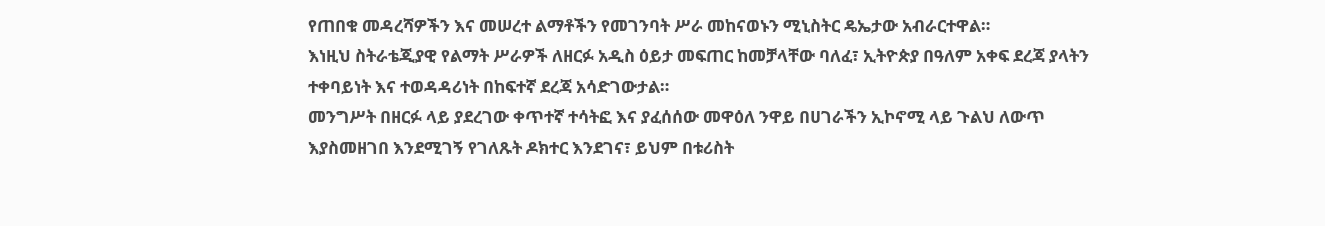የጠበቁ መዳረሻዎችን እና መሠረተ ልማቶችን የመገንባት ሥራ መከናወኑን ሚኒስትር ዴኤታው አብራርተዋል።
እነዚህ ስትራቴጂያዊ የልማት ሥራዎች ለዘርፉ አዲስ ዕይታ መፍጠር ከመቻላቸው ባለፈ፣ ኢትዮጵያ በዓለም አቀፍ ደረጃ ያላትን ተቀባይነት እና ተወዳዳሪነት በከፍተኛ ደረጃ አሳድገውታል።
መንግሥት በዘርፉ ላይ ያደረገው ቀጥተኛ ተሳትፎ እና ያፈሰሰው መዋዕለ ንዋይ በሀገራችን ኢኮኖሚ ላይ ጉልህ ለውጥ እያስመዘገበ እንደሚገኝ የገለጹት ዶክተር እንደገና፣ ይህም በቱሪስት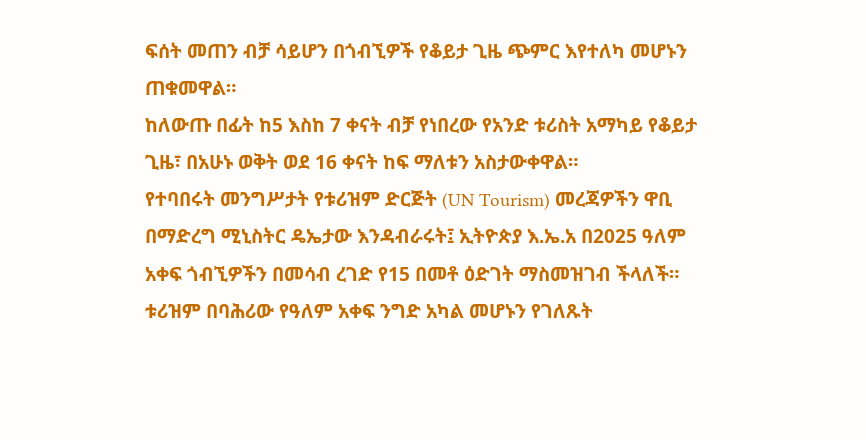ፍሰት መጠን ብቻ ሳይሆን በጎብኚዎች የቆይታ ጊዜ ጭምር እየተለካ መሆኑን ጠቁመዋል።
ከለውጡ በፊት ከ5 እስከ 7 ቀናት ብቻ የነበረው የአንድ ቱሪስት አማካይ የቆይታ ጊዜ፣ በአሁኑ ወቅት ወደ 16 ቀናት ከፍ ማለቱን አስታውቀዋል።
የተባበሩት መንግሥታት የቱሪዝም ድርጅት (UN Tourism) መረጃዎችን ዋቢ በማድረግ ሚኒስትር ዴኤታው እንዳብራሩት፤ ኢትዮጵያ እ.ኤ.አ በ2025 ዓለም አቀፍ ጎብኚዎችን በመሳብ ረገድ የ15 በመቶ ዕድገት ማስመዝገብ ችላለች።
ቱሪዝም በባሕሪው የዓለም አቀፍ ንግድ አካል መሆኑን የገለጹት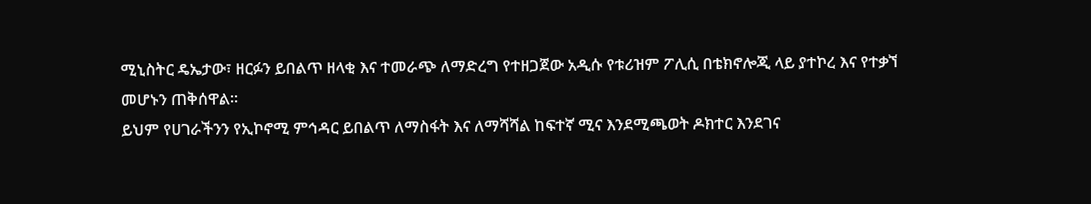ሚኒስትር ዴኤታው፣ ዘርፉን ይበልጥ ዘላቂ እና ተመራጭ ለማድረግ የተዘጋጀው አዲሱ የቱሪዝም ፖሊሲ በቴክኖሎጂ ላይ ያተኮረ እና የተቃኘ መሆኑን ጠቅሰዋል።
ይህም የሀገራችንን የኢኮኖሚ ምኅዳር ይበልጥ ለማስፋት እና ለማሻሻል ከፍተኛ ሚና እንደሚጫወት ዶክተር እንደገና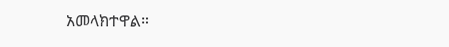አመላክተዋል።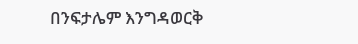በንፍታሌም እንግዳወርቅ